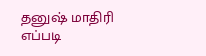தனுஷ் மாதிரி எப்படி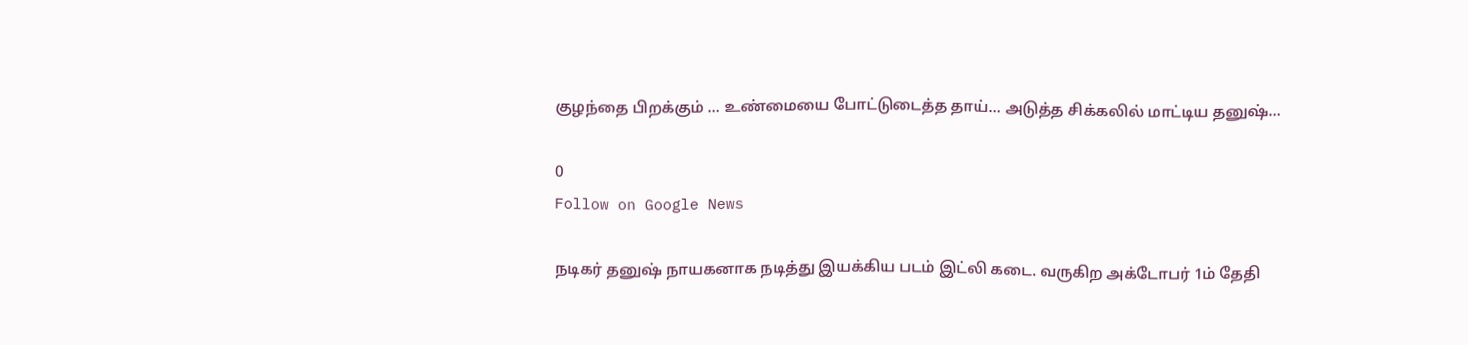குழந்தை பிறக்கும் … உண்மையை போட்டுடைத்த தாய்… அடுத்த சிக்கலில் மாட்டிய தனுஷ்…

0
Follow on Google News

நடிகர் தனுஷ் நாயகனாக நடித்து இயக்கிய படம் இட்லி கடை. வருகிற அக்டோபர் 1ம் தேதி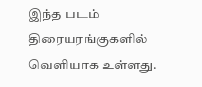இந்த படம் திரையரங்குகளில் வெளியாக உள்ளது.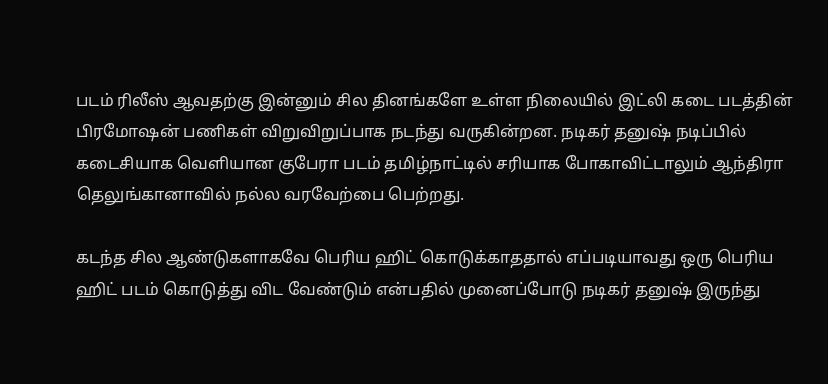படம் ரிலீஸ் ஆவதற்கு இன்னும் சில தினங்களே உள்ள நிலையில் இட்லி கடை படத்தின் பிரமோஷன் பணிகள் விறுவிறுப்பாக நடந்து வருகின்றன. நடிகர் தனுஷ் நடிப்பில் கடைசியாக வெளியான குபேரா படம் தமிழ்நாட்டில் சரியாக போகாவிட்டாலும் ஆந்திரா தெலுங்கானாவில் நல்ல வரவேற்பை பெற்றது.

கடந்த சில ஆண்டுகளாகவே பெரிய ஹிட் கொடுக்காததால் எப்படியாவது ஒரு பெரிய ஹிட் படம் கொடுத்து விட வேண்டும் என்பதில் முனைப்போடு நடிகர் தனுஷ் இருந்து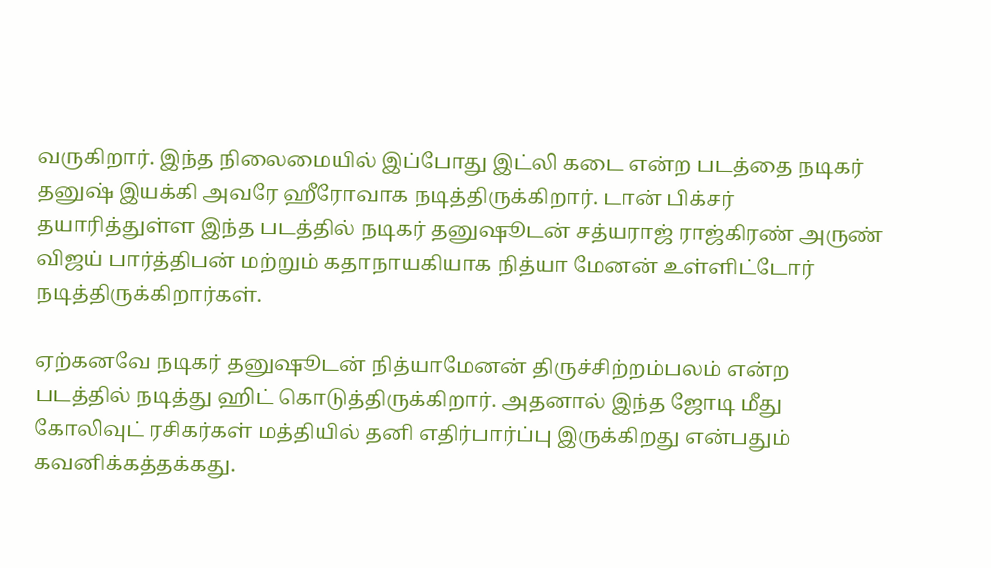வருகிறார். இந்த நிலைமையில் இப்போது இட்லி கடை என்ற படத்தை நடிகர் தனுஷ் இயக்கி அவரே ஹீரோவாக நடித்திருக்கிறார். டான் பிக்சர் தயாரித்துள்ள இந்த படத்தில் நடிகர் தனுஷூடன் சத்யராஜ் ராஜ்கிரண் அருண் விஜய் பார்த்திபன் மற்றும் கதாநாயகியாக நித்யா மேனன் உள்ளிட்டோர் நடித்திருக்கிறார்கள்.

ஏற்கனவே நடிகர் தனுஷூடன் நித்யாமேனன் திருச்சிற்றம்பலம் என்ற படத்தில் நடித்து ஹிட் கொடுத்திருக்கிறார். அதனால் இந்த ஜோடி மீது கோலிவுட் ரசிகர்கள் மத்தியில் தனி எதிர்பார்ப்பு இருக்கிறது என்பதும் கவனிக்கத்தக்கது.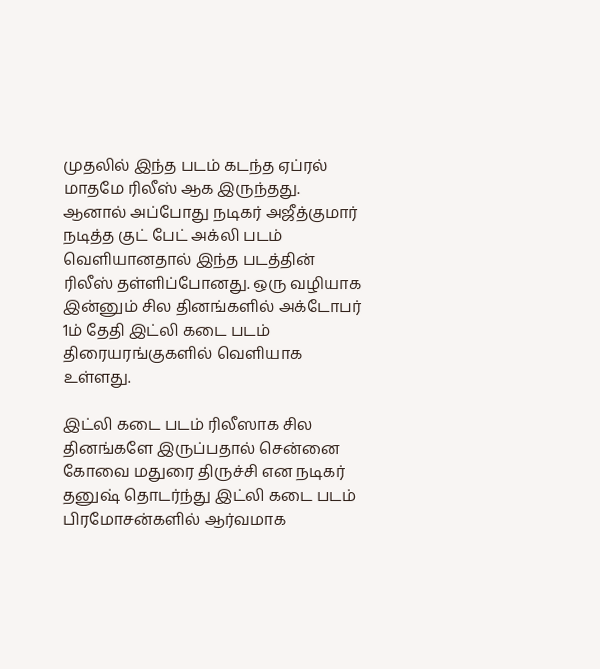முதலில் இந்த படம் கடந்த ஏப்ரல் மாதமே ரிலீஸ் ஆக இருந்தது. ஆனால் அப்போது நடிகர் அஜீத்குமார் நடித்த குட் பேட் அக்லி படம் வெளியானதால் இந்த படத்தின் ரிலீஸ் தள்ளிப்போனது. ஒரு வழியாக இன்னும் சில தினங்களில் அக்டோபர் 1ம் தேதி இட்லி கடை படம் திரையரங்குகளில் வெளியாக உள்ளது.

இட்லி கடை படம் ரிலீஸாக சில தினங்களே இருப்பதால் சென்னை கோவை மதுரை திருச்சி என நடிகர் தனுஷ் தொடர்ந்து இட்லி கடை படம் பிரமோசன்களில் ஆர்வமாக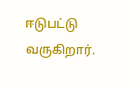ஈடுபட்டு வருகிறார்.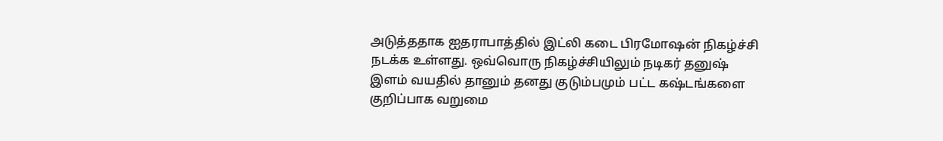அடுத்ததாக ஐதராபாத்தில் இட்லி கடை பிரமோஷன் நிகழ்ச்சி நடக்க உள்ளது. ஒவ்வொரு நிகழ்ச்சியிலும் நடிகர் தனுஷ் இளம் வயதில் தானும் தனது குடும்பமும் பட்ட கஷ்டங்களை குறிப்பாக வறுமை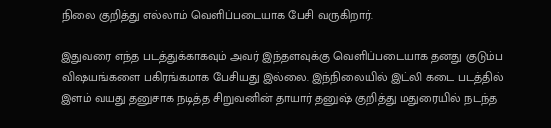நிலை குறித்து எல்லாம் வெளிப்படையாக பேசி வருகிறார்.

இதுவரை எந்த படத்துக்காகவும் அவர் இந்தளவுக்கு வெளிப்படையாக தனது குடும்ப விஷயங்களை பகிரங்கமாக பேசியது இல்லை. இந்நிலையில் இட்லி கடை படத்தில் இளம் வயது தனுசாக நடித்த சிறுவனின் தாயார் தனுஷ் குறித்து மதுரையில் நடந்த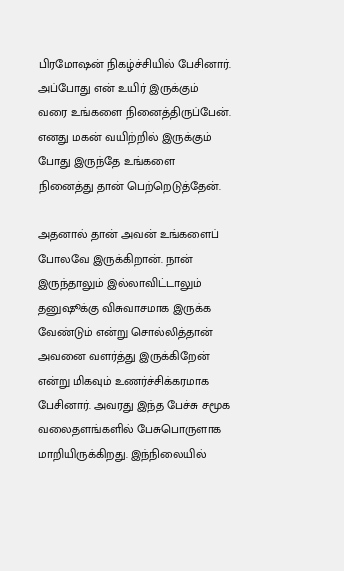பிரமோஷன் நிகழ்ச்சியில் பேசினார். அப்போது என் உயிர் இருக்கும் வரை உங்களை நினைத்திருப்பேன். எனது மகன் வயிற்றில் இருக்கும் போது இருந்தே உங்களை நினைத்து தான் பெற்றெடுத்தேன்.

அதனால் தான் அவன் உங்களைப் போலவே இருக்கிறான். நான் இருந்தாலும் இல்லாவிட்டாலும் தனுஷூக்கு விசுவாசமாக இருக்க வேண்டும் என்று சொல்லித்தான் அவனை வளர்த்து இருக்கிறேன் என்று மிகவும் உணர்ச்சிக்கரமாக பேசினார். அவரது இந்த பேச்சு சமூக வலைதளங்களில் பேசுபொருளாக மாறியிருக்கிறது. இந்நிலையில்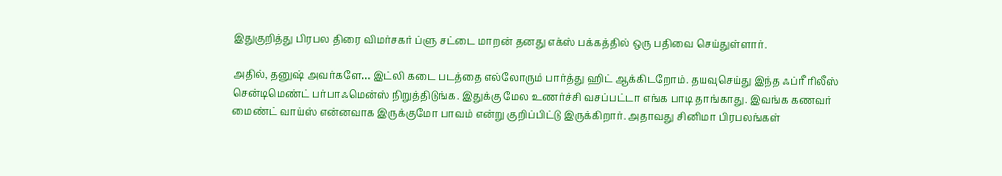இதுகுறித்து பிரபல திரை விமர்சகர் ப்ளு சட்டை மாறன் தனது எக்ஸ் பக்கத்தில் ஒரு பதிவை செய்துள்ளார்.

அதில், தனுஷ் அவர்களே… இட்லி கடை படத்தை எல்லோரும் பார்த்து ஹிட் ஆக்கிடறோம். தயவுசெய்து இந்த ஃப்ரீ ரிலீஸ் சென்டிமெண்ட் பர்பாஃமென்ஸ் நிறுத்திடுங்க. இதுக்கு மேல உணர்ச்சி வசப்பட்டா எங்க பாடி தாங்காது. இவங்க கணவர் மைண்ட் வாய்ஸ் என்னவாக இருக்குமோ பாவம் என்று குறிப்பிட்டு இருக்கிறார். அதாவது சினிமா பிரபலங்கள்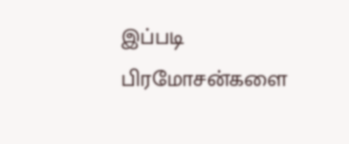இப்படி பிரமோசன்களை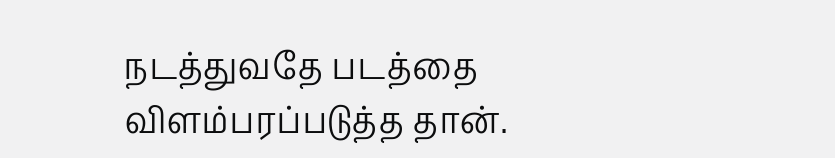நடத்துவதே படத்தை விளம்பரப்படுத்த தான்.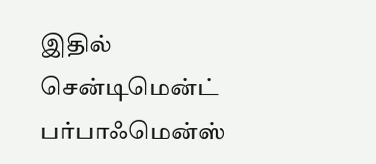இதில் சென்டிமென்ட் பர்பாஃமென்ஸ்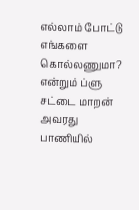எல்லாம் போட்டு எங்களை கொல்லணுமா? என்றும் ப்ளு சட்டை மாறன் அவரது பாணியில்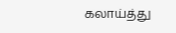கலாய்த்து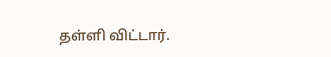தள்ளி விட்டார்.